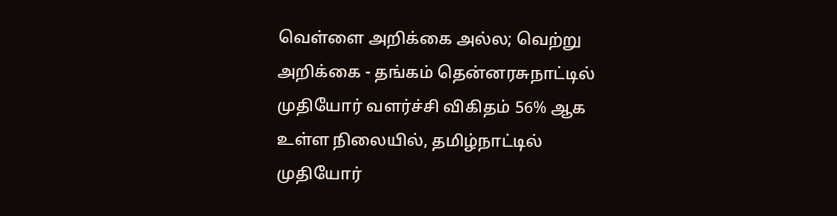வெள்ளை அறிக்கை அல்ல; வெற்று அறிக்கை - தங்கம் தென்னரசுநாட்டில் முதியோர் வளர்ச்சி விகிதம் 56% ஆக உள்ள நிலையில், தமிழ்நாட்டில் முதியோர்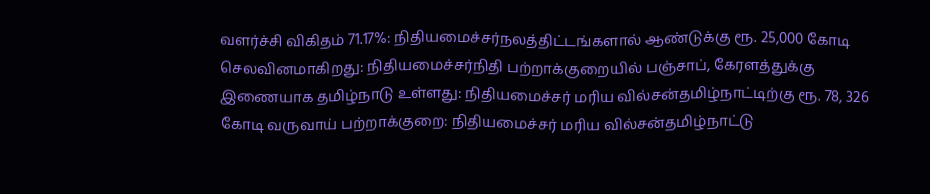வளர்ச்சி விகிதம் 71.17%: நிதியமைச்சர்நலத்திட்டங்களால் ஆண்டுக்கு ரூ. 25,000 கோடி செலவினமாகிறது: நிதியமைச்சர்நிதி பற்றாக்குறையில் பஞ்சாப், கேரளத்துக்கு இணையாக தமிழ்நாடு உள்ளது: நிதியமைச்சர் மரிய வில்சன்தமிழ்நாட்டிற்கு ரூ. 78, 326 கோடி வருவாய் பற்றாக்குறை: நிதியமைச்சர் மரிய வில்சன்தமிழ்நாட்டு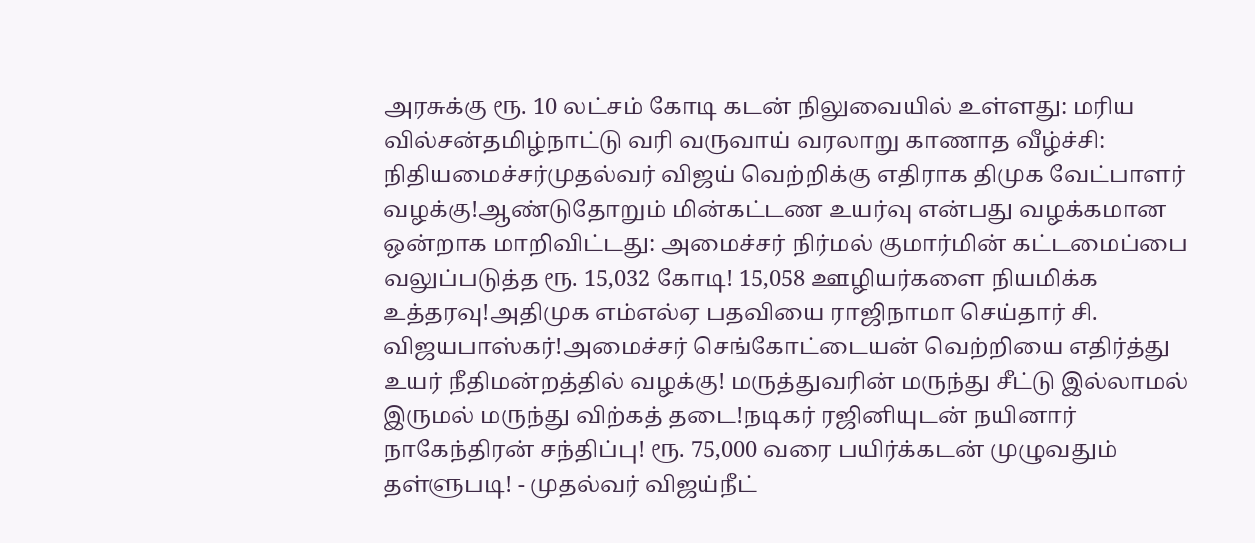அரசுக்கு ரூ. 10 லட்சம் கோடி கடன் நிலுவையில் உள்ளது: மரிய வில்சன்தமிழ்நாட்டு வரி வருவாய் வரலாறு காணாத வீழ்ச்சி: நிதியமைச்சர்முதல்வர் விஜய் வெற்றிக்கு எதிராக திமுக வேட்பாளர் வழக்கு!ஆண்டுதோறும் மின்கட்டண உயர்வு என்பது வழக்கமான ஒன்றாக மாறிவிட்டது: அமைச்சர் நிர்மல் குமார்மின் கட்டமைப்பை வலுப்படுத்த ரூ. 15,032 கோடி! 15,058 ஊழியர்களை நியமிக்க உத்தரவு!அதிமுக எம்எல்ஏ பதவியை ராஜிநாமா செய்தார் சி. விஜயபாஸ்கர்!அமைச்சர் செங்கோட்டையன் வெற்றியை எதிர்த்து உயர் நீதிமன்றத்தில் வழக்கு! மருத்துவரின் மருந்து சீட்டு இல்லாமல் இருமல் மருந்து விற்கத் தடை!நடிகர் ரஜினியுடன் நயினார் நாகேந்திரன் சந்திப்பு! ரூ. 75,000 வரை பயிர்க்கடன் முழுவதும் தள்ளுபடி! - முதல்வர் விஜய்நீட்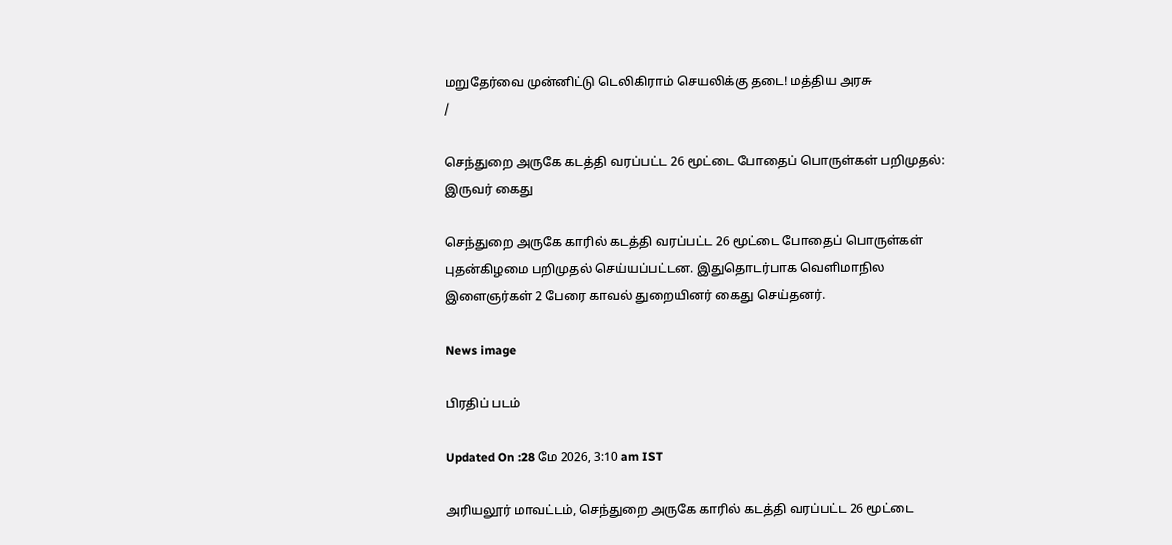மறுதேர்வை முன்னிட்டு டெலிகிராம் செயலிக்கு தடை! மத்திய அரசு
/

செந்துறை அருகே கடத்தி வரப்பட்ட 26 மூட்டை போதைப் பொருள்கள் பறிமுதல்: இருவர் கைது

செந்துறை அருகே காரில் கடத்தி வரப்பட்ட 26 மூட்டை போதைப் பொருள்கள் புதன்கிழமை பறிமுதல் செய்யப்பட்டன. இதுதொடர்பாக வெளிமாநில இளைஞர்கள் 2 பேரை காவல் துறையினர் கைது செய்தனர்.

News image

பிரதிப் படம்

Updated On :28 மே 2026, 3:10 am IST

அரியலூர் மாவட்டம், செந்துறை அருகே காரில் கடத்தி வரப்பட்ட 26 மூட்டை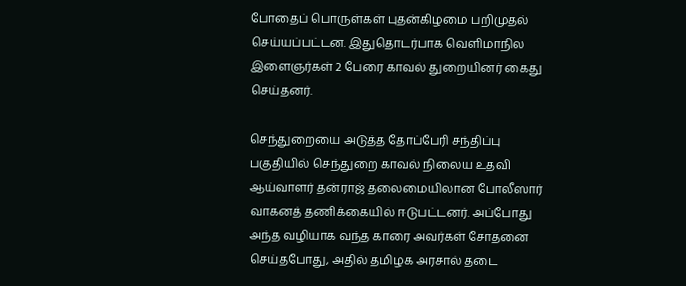போதைப் பொருள்கள் புதன்கிழமை பறிமுதல் செய்யப்பட்டன. இதுதொடர்பாக வெளிமாநில இளைஞர்கள் 2 பேரை காவல் துறையினர் கைது செய்தனர்.

செந்துறையை அடுத்த தோப்பேரி சந்திப்பு பகுதியில் செந்துறை காவல் நிலைய உதவி ஆய்வாளர் தன்ராஜ் தலைமையிலான போலீஸார் வாகனத் தணிக்கையில் ஈடுபட்டனர். அப்போது அந்த வழியாக வந்த காரை அவர்கள் சோதனை செய்தபோது, அதில் தமிழக அரசால் தடை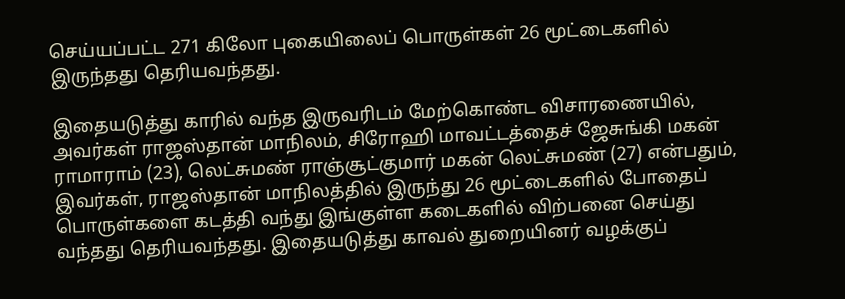செய்யப்பட்ட 271 கிலோ புகையிலைப் பொருள்கள் 26 மூட்டைகளில் இருந்தது தெரியவந்தது.

இதையடுத்து காரில் வந்த இருவரிடம் மேற்கொண்ட விசாரணையில், அவர்கள் ராஜஸ்தான் மாநிலம், சிரோஹி மாவட்டத்தைச் ஜேசுங்கி மகன் ராமாராம் (23), லெட்சுமண் ராஞ்சூட்குமார் மகன் லெட்சுமண் (27) என்பதும், இவர்கள், ராஜஸ்தான் மாநிலத்தில் இருந்து 26 மூட்டைகளில் போதைப் பொருள்களை கடத்தி வந்து இங்குள்ள கடைகளில் விற்பனை செய்து வந்தது தெரியவந்தது. இதையடுத்து காவல் துறையினர் வழக்குப்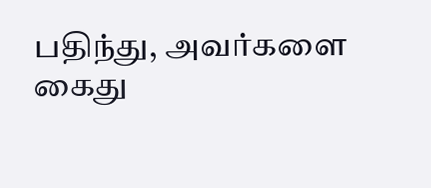பதிந்து, அவர்களை கைது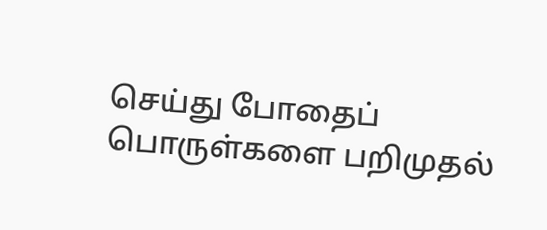செய்து போதைப் பொருள்களை பறிமுதல்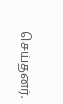செய்தனர்.